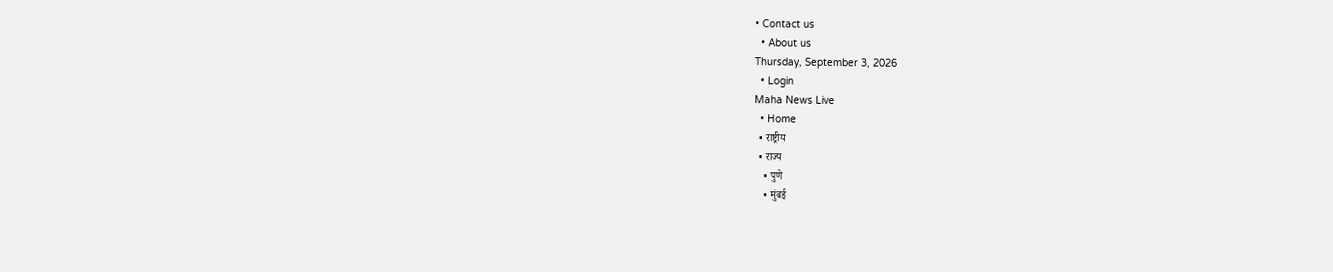• Contact us
  • About us
Thursday, September 3, 2026
  • Login
Maha News Live
  • Home
  • राष्ट्रीय
  • राज्य
    • पुणे
    • मुंबई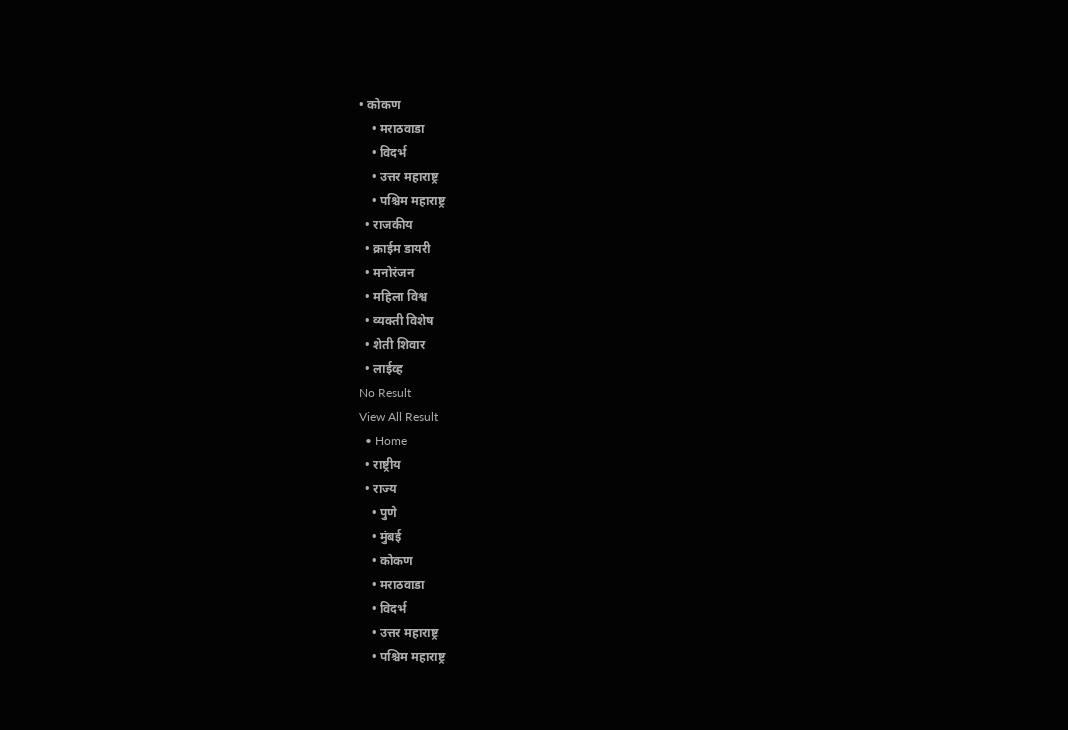• कोकण
    • मराठवाडा
    • विदर्भ
    • उत्तर महाराष्ट्र
    • पश्चिम महाराष्ट्र
  • राजकीय
  • क्राईम डायरी
  • मनोरंजन
  • महिला विश्व
  • व्यक्ती विशेष
  • शेती शिवार
  • लाईव्ह
No Result
View All Result
  • Home
  • राष्ट्रीय
  • राज्य
    • पुणे
    • मुंबई
    • कोकण
    • मराठवाडा
    • विदर्भ
    • उत्तर महाराष्ट्र
    • पश्चिम महाराष्ट्र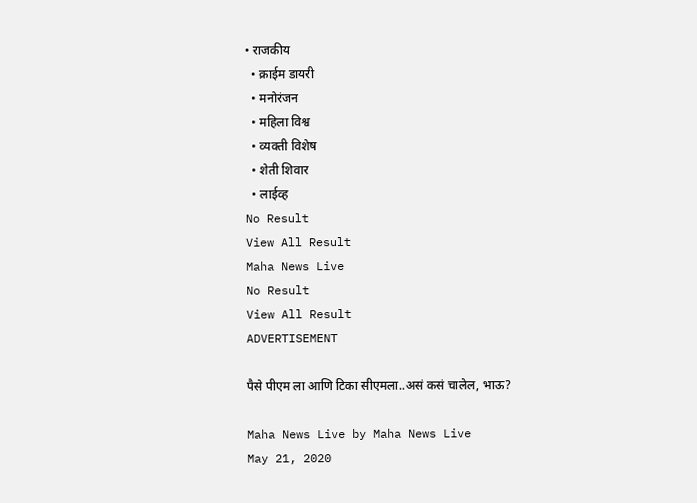• राजकीय
  • क्राईम डायरी
  • मनोरंजन
  • महिला विश्व
  • व्यक्ती विशेष
  • शेती शिवार
  • लाईव्ह
No Result
View All Result
Maha News Live
No Result
View All Result
ADVERTISEMENT

पैसे पीएम ला आणि टिका सीएमला..असं कसं चालेल, भाऊ?

Maha News Live by Maha News Live
May 21, 2020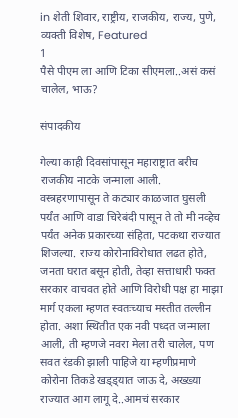in शेती शिवार, राष्ट्रीय, राजकीय, राज्य, पुणे, व्यक्ती विशेष, Featured
1
पैसे पीएम ला आणि टिका सीएमला..असं कसं चालेल, भाऊ?

संपादकीय

गेल्या काही दिवसांपासून महाराष्ट्रात बरीच राजकीय नाटके जन्माला आली. वस्त्रहरणापासून ते कट्यार काळजात घुसली पर्यंत आणि वाडा चिरेबंदी पासून ते तो मी नव्हेच पर्यंत अनेक प्रकारच्या संहिता, पटकथा राज्यात शिजल्या. राज्य कोरोनाविरोधात लढत होते, जनता घरात बसून होती, तेव्हा सत्ताधारी फक्त सरकार वाचवत होते आणि विरोधी पक्ष हा माझा मार्ग एकला म्हणत स्वतःच्याच मस्तीत तल्लीन होता. अशा स्थितीत एक नवी पध्दत जन्माला आली, ती म्हणजे नवरा मेला तरी चालेल, पण सवत रंडकी झाली पाहिजे या म्हणीप्रमाणे कोरोना तिकडे खड्ड्यात जाऊ दे, अख्ख्या राज्यात आग लागू दे..आमचं सरकार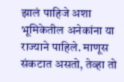झालं पाहिजे अशा भूमिकेतील अनेकांना या राज्याने पाहिले. माणूस संकटात असतो, तेव्हा तो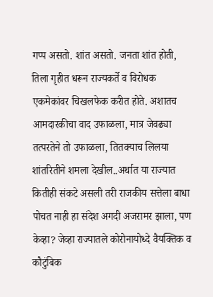गप्प असतो. शांत असतो. जनता शांत होती, तिला गृहीत धरून राज्यकर्ते व विरोधक एकमेकांवर चिखलफेक करीत होते. अशातच आमदारकीचा वाद उफाळला, मात्र जेवढ्या तत्परतेने तो उफाळला, तितक्याच लिलया शांतरितीने शमला देखील..अर्थात या राज्यात कितीही संकटे असली तरी राजकीय सत्तेला बाधा पोचत नाही हा संदेश अगदी अजरामर झाला, पण केव्हा? जेव्हा राज्यातले कोरोनायोध्दे वैयक्तिक व कौटुंबिक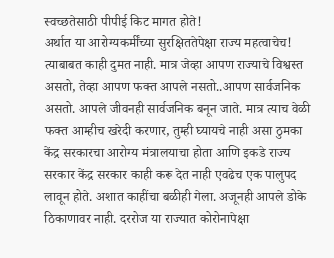स्वच्छतेसाठी पीपीई किट मागत होते!
अर्थात या आरोग्यकर्मींच्या सुरक्षिततेपेक्षा राज्य महत्वाचेच! त्याबाबत काही दुमत नाही. मात्र जेव्हा आपण राज्याचे विश्वस्त असतो, तेव्हा आपण फक्त आपले नसतो..आपण सार्वजनिक असतो. आपले जीवनही सार्वजनिक बनून जाते. मात्र त्याच वेळी फक्त आम्हीच खरेदी करणार, तुम्ही घ्यायचे नाही असा ठुमका केंद्र सरकारचा आरोग्य मंत्रालयाचा होता आणि इकडे राज्य सरकार केंद्र सरकार काही करू देत नाही एवढेच एक पालुपद लावून होते. अशात काहींचा बळीही गेला. अजूनही आपले डोके ठिकाणावर नाही. दररोज या राज्यात कोरोनापेक्षा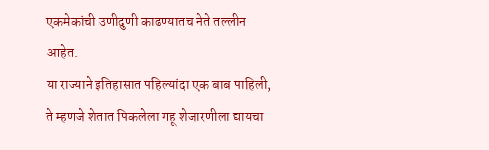एकमेकांची उणीदुणी काढण्यातच नेते तल्लीन आहेत.
या राज्याने इतिहासात पहिल्यांदा एक बाब पाहिली, ते म्हणजे शेतात पिकलेला गहू शेजारणीला द्यायचा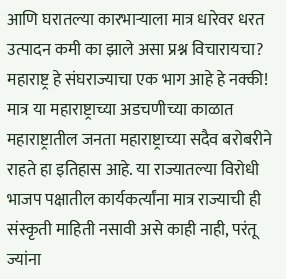आणि घरातल्या कारभाऱ्याला मात्र धारेवर धरत उत्पादन कमी का झाले असा प्रश्न विचारायचा? महाराष्ट्र हे संघराज्याचा एक भाग आहे हे नक्की! मात्र या महाराष्ट्राच्या अडचणीच्या काळात महाराष्ट्रातील जनता महाराष्ट्राच्या सदैव बरोबरीने राहते हा इतिहास आहे. या राज्यातल्या विरोधी भाजप पक्षातील कार्यकर्त्यांना मात्र राज्याची ही संस्कृती माहिती नसावी असे काही नाही, परंतू ज्यांना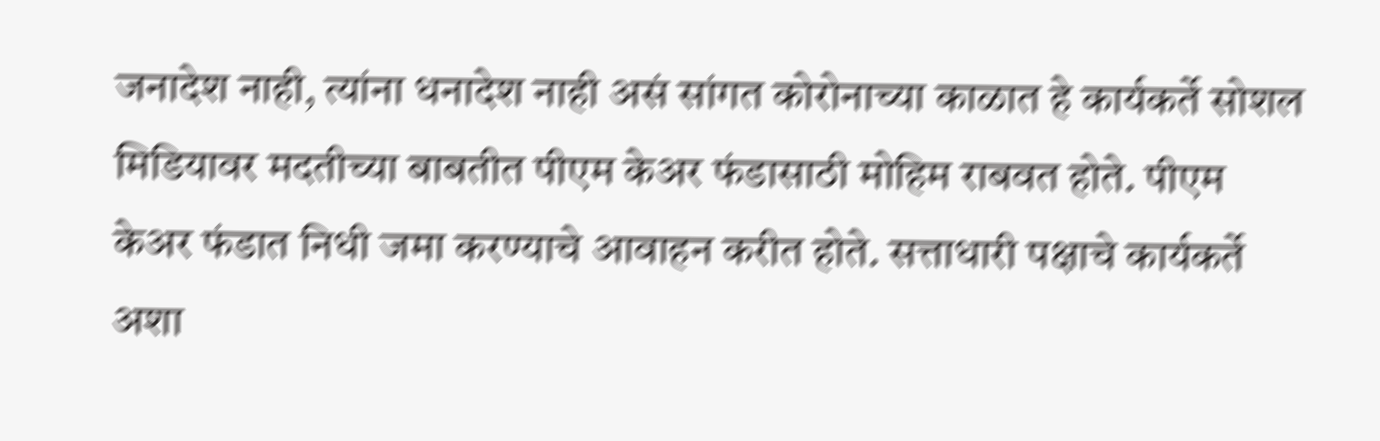जनादेश नाही, त्यांना धनादेश नाही असं सांगत कोरोनाच्या काळात हे कार्यकर्ते सोशल मिडियावर मदतीच्या बाबतीत पीएम केअर फंडासाठी मोहिम राबवत होते. पीएम केअर फंडात निधी जमा करण्याचे आवाहन करीत होते. सत्ताधारी पक्षाचे कार्यकर्ते अशा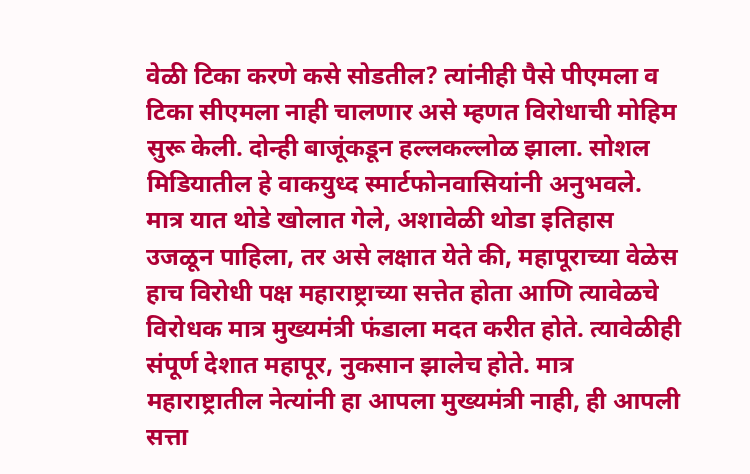वेळी टिका करणे कसे सोडतील? त्यांनीही पैसे पीएमला व टिका सीएमला नाही चालणार असे म्हणत विरोधाची मोहिम सुरू केली. दोन्ही बाजूंकडून हल्लकल्लोळ झाला. सोशल मिडियातील हे वाकयुध्द स्मार्टफोनवासियांनी अनुभवले. मात्र यात थोडे खोलात गेले, अशावेळी थोडा इतिहास उजळून पाहिला, तर असे लक्षात येते की, महापूराच्या वेळेस हाच विरोधी पक्ष महाराष्ट्राच्या सत्तेत होता आणि त्यावेळचे विरोधक मात्र मुख्यमंत्री फंडाला मदत करीत होते. त्यावेळीही संपूर्ण देशात महापूर, नुकसान झालेच होते. मात्र महाराष्ट्रातील नेत्यांनी हा आपला मुख्यमंत्री नाही, ही आपली सत्ता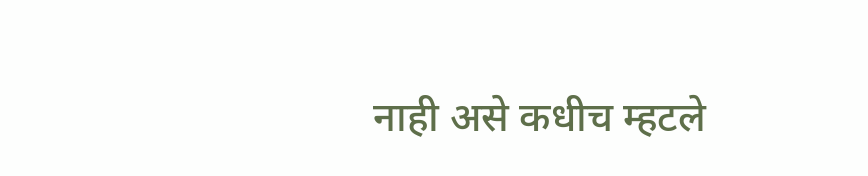नाही असे कधीच म्हटले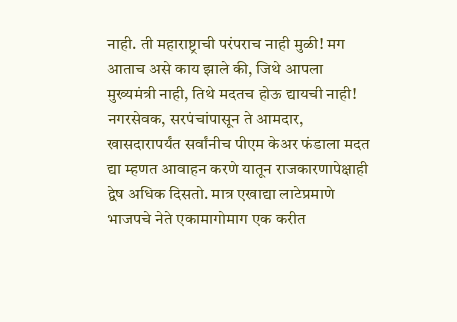नाही. ती महाराष्ट्राची परंपराच नाही मुळी! मग आताच असे काय झाले की, जिथे आपला मुख्यमंत्री नाही, तिथे मदतच होऊ द्यायची नाही! नगरसेवक, सरपंचांपासून ते आमदार, खासदारापर्यंत सर्वांनीच पीएम केअर फंडाला मदत द्या म्हणत आवाहन करणे यातून राजकारणापेक्षाही द्वेष अधिक दिसतो. मात्र एखाद्या लाटेप्रमाणे भाजपचे नेते एकामागोमाग एक करीत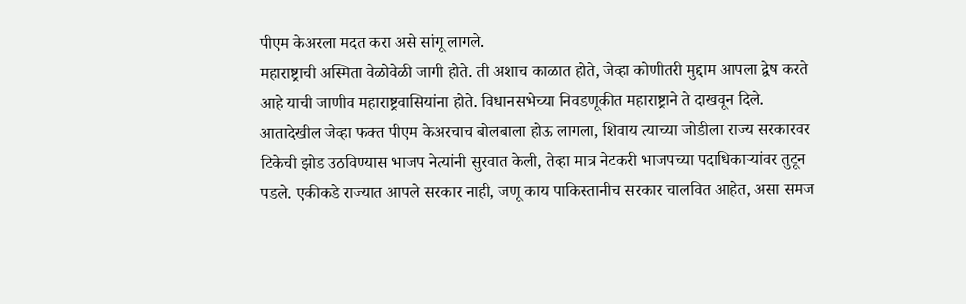पीएम केअरला मदत करा असे सांगू लागले.
महाराष्ट्राची अस्मिता वेळोवेळी जागी होते. ती अशाच काळात होते, जेव्हा कोणीतरी मुद्दाम आपला द्वेष करते आहे याची जाणीव महाराष्ट्रवासियांना होते. विधानसभेच्या निवडणूकीत महाराष्ट्राने ते दाखवून दिले. आतादेखील जेव्हा फक्त पीएम केअरचाच बोलबाला होऊ लागला, शिवाय त्याच्या जोडीला राज्य सरकारवर टिकेची झोड उठविण्यास भाजप नेत्यांनी सुरवात केली, तेव्हा मात्र नेटकरी भाजपच्या पदाधिकाऱ्यांवर तुटून पडले. एकीकडे राज्यात आपले सरकार नाही, जणू काय पाकिस्तानीच सरकार चालवित आहेत, असा समज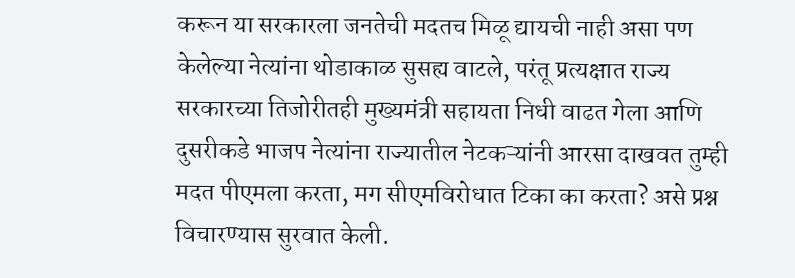करून या सरकारला जनतेची मदतच मिळू द्यायची नाही असा पण केलेल्या नेत्यांना थोडाकाळ सुसह्य वाटले, परंतू प्रत्यक्षात राज्य सरकारच्या तिजोरीतही मुख्यमंत्री सहायता निधी वाढत गेला आणि दुसरीकडे भाजप नेत्यांना राज्यातील नेटकऱ्यांनी आरसा दाखवत तुम्ही मदत पीएमला करता, मग सीएमविरोधात टिका का करता? असे प्रश्न विचारण्यास सुरवात केली.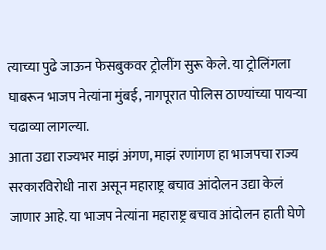त्याच्या पुढे जाऊन फेसबुकवर ट्रोलींग सुरू केले. या ट्रोलिंगला घाबरून भाजप नेत्यांना मुंबई, नागपूरात पोलिस ठाण्यांच्या पायऱ्या चढाव्या लागल्या.
आता उद्या राज्यभर माझं अंगण, माझं रणांगण हा भाजपचा राज्य सरकारविरोधी नारा असून महाराष्ट्र बचाव आंदोलन उद्या केलं जाणार आहे. या भाजप नेत्यांना महाराष्ट्र बचाव आंदोलन हाती घेणे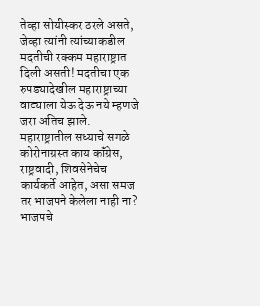तेव्हा सोयीस्कर ठरले असते, जेव्हा त्यांनी त्यांच्याकडील मदतीची रक्कम महाराष्ट्रात दिली असती! मदतीचा एक रुपड्यादेखील महाराष्ट्राच्या वाट्याला येऊ देऊ नये म्हणजे जरा अतिच झाले. महाराष्ट्रातील सध्याचे सगळे कोरोनाग्रस्त काय कॉंग्रेस, राष्ट्रवादी, शिवसेनेचेच कार्यकर्ते आहेत, असा समज तर भाजपने केलेला नाही ना?
भाजपचे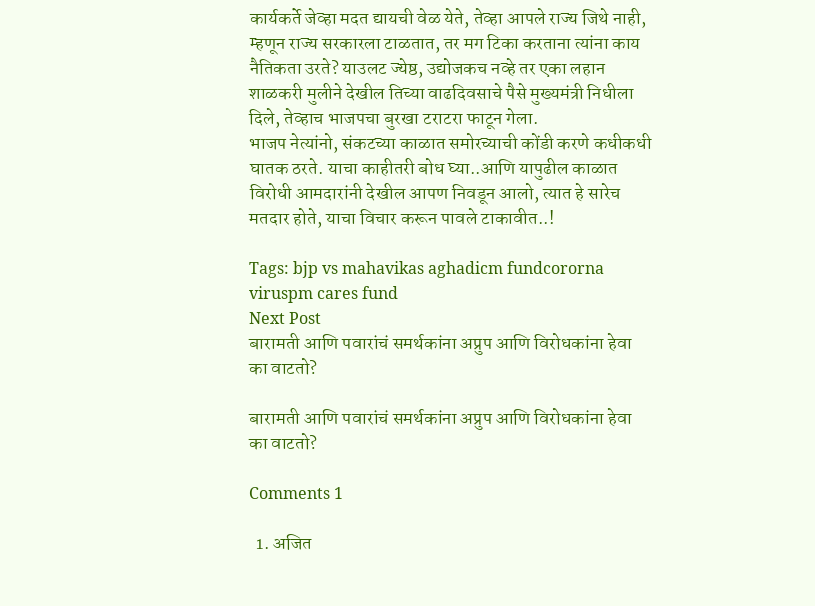कार्यकर्ते जेव्हा मदत द्यायची वेळ येते, तेव्हा आपले राज्य जिथे नाही, म्हणून राज्य सरकारला टाळतात, तर मग टिका करताना त्यांना काय नैतिकता उरते? याउलट ज्येष्ठ, उद्योजकच नव्हे तर एका लहान शाळकरी मुलीने देखील तिच्या वाढदिवसाचे पैसे मुख्यमंत्री निधीला दिले, तेव्हाच भाजपचा बुरखा टराटरा फाटून गेला.
भाजप नेत्यांनो, संकटच्या काळात समोरच्याची कोंडी करणे कधीकधी घातक ठरते. याचा काहीतरी बोध घ्या..आणि यापुढील काळात विरोधी आमदारांनी देखील आपण निवडून आलो, त्यात हे सारेच मतदार होते, याचा विचार करून पावले टाकावीत..!

Tags: bjp vs mahavikas aghadicm fundcororna viruspm cares fund
Next Post
बारामती आणि पवारांचं समर्थकांना अप्रुप आणि विरोधकांना हेवा का वाटतो?

बारामती आणि पवारांचं समर्थकांना अप्रुप आणि विरोधकांना हेवा का वाटतो?

Comments 1

  1. अजित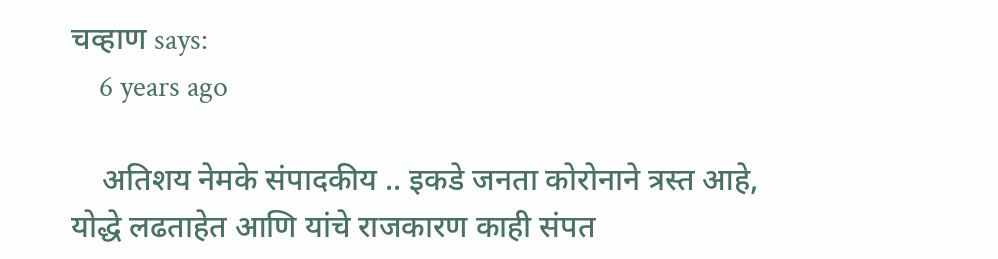चव्हाण says:
    6 years ago

    अतिशय नेमके संपादकीय .. इकडे जनता कोरोनाने त्रस्त आहे, योद्धे लढताहेत आणि यांचे राजकारण काही संपत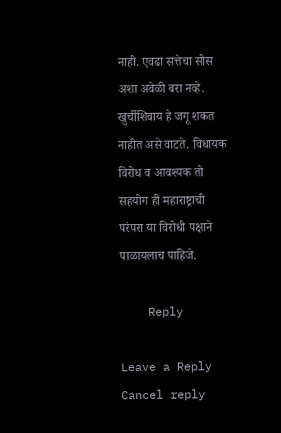नाही. एवढा सत्तेचा सोस अशा अवेळी बरा नव्हे. खुर्चीशिवाय हे जगू शकत नाहीत असे वाटते. विधायक विरोध व आवश्यक तो सहयोग ही महाराष्ट्राची परंपरा या विरोधी पक्षाने पाळायलाच पाहिजे.

    Reply

Leave a Reply Cancel reply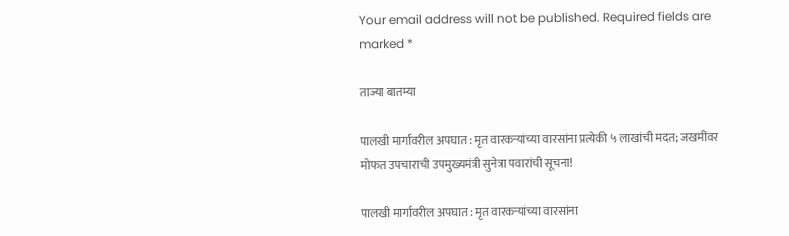Your email address will not be published. Required fields are marked *

ताज्या बातम्या

पालखी मार्गावरील अपघात : मृत वारकऱ्यांच्या वारसांना प्रत्येकी ५ लाखांची मदत; जखमींवर मोफत उपचाराची उपमुख्यमंत्री सुनेत्रा पवारांची सूचना!

पालखी मार्गावरील अपघात : मृत वारकऱ्यांच्या वारसांना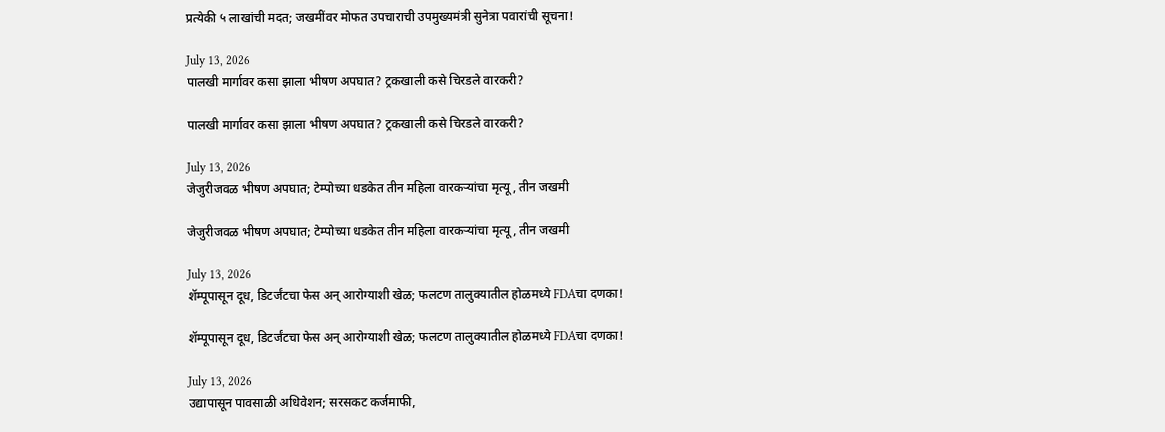प्रत्येकी ५ लाखांची मदत; जखमींवर मोफत उपचाराची उपमुख्यमंत्री सुनेत्रा पवारांची सूचना!

July 13, 2026
पालखी मार्गावर कसा झाला भीषण अपघात? ट्रकखाली कसे चिरडले वारकरी?

पालखी मार्गावर कसा झाला भीषण अपघात? ट्रकखाली कसे चिरडले वारकरी?

July 13, 2026
जेजुरीजवळ भीषण अपघात; टेम्पोच्या धडकेत तीन महिला वारकऱ्यांचा मृत्यू, तीन जखमी

जेजुरीजवळ भीषण अपघात; टेम्पोच्या धडकेत तीन महिला वारकऱ्यांचा मृत्यू, तीन जखमी

July 13, 2026
शॅम्पूपासून दूध, डिटर्जंटचा फेस अन् आरोग्याशी खेळ; फलटण तालुक्यातील होळमध्ये FDAचा दणका!

शॅम्पूपासून दूध, डिटर्जंटचा फेस अन् आरोग्याशी खेळ; फलटण तालुक्यातील होळमध्ये FDAचा दणका!

July 13, 2026
उद्यापासून पावसाळी अधिवेशन; सरसकट कर्जमाफी,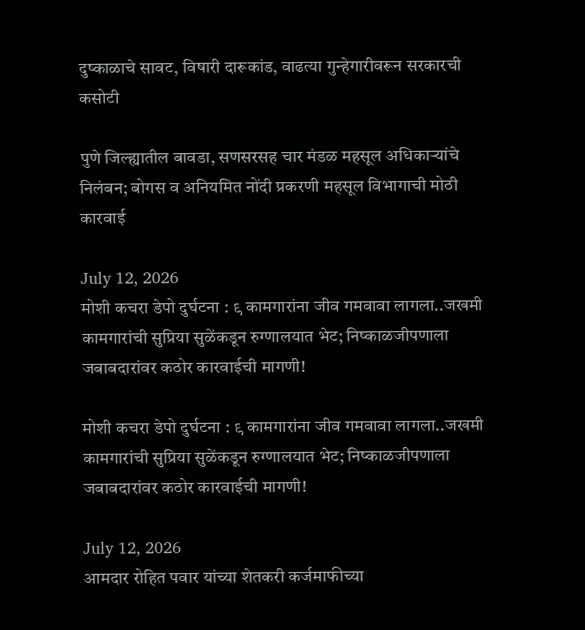दुष्काळाचे सावट, विषारी दारूकांड, वाढत्या गुन्हेगारीवरून सरकारची कसोटी

पुणे जिल्ह्यातील बावडा, सणसरसह चार मंडळ महसूल अधिकाऱ्यांचे निलंबन; बोगस व अनियमित नोंदी प्रकरणी महसूल विभागाची मोठी कारवाई

July 12, 2026
मोशी कचरा डेपो दुर्घटना : ९ कामगारांना जीव गमवावा लागला..जखमी कामगारांची सुप्रिया सुळेंकडून रुग्णालयात भेट; निष्काळजीपणाला जबाबदारांवर कठोर कारवाईची मागणी!

मोशी कचरा डेपो दुर्घटना : ९ कामगारांना जीव गमवावा लागला..जखमी कामगारांची सुप्रिया सुळेंकडून रुग्णालयात भेट; निष्काळजीपणाला जबाबदारांवर कठोर कारवाईची मागणी!

July 12, 2026
आमदार रोहित पवार यांच्या शेतकरी कर्जमाफीच्या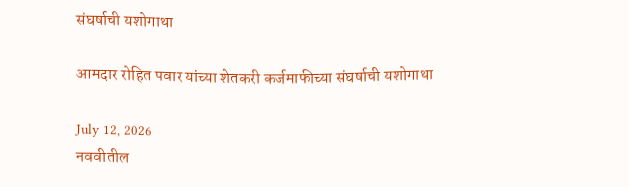संघर्षाची यशोगाथा

आमदार रोहित पवार यांच्या शेतकरी कर्जमाफीच्या संघर्षाची यशोगाथा

July 12, 2026
नववीतील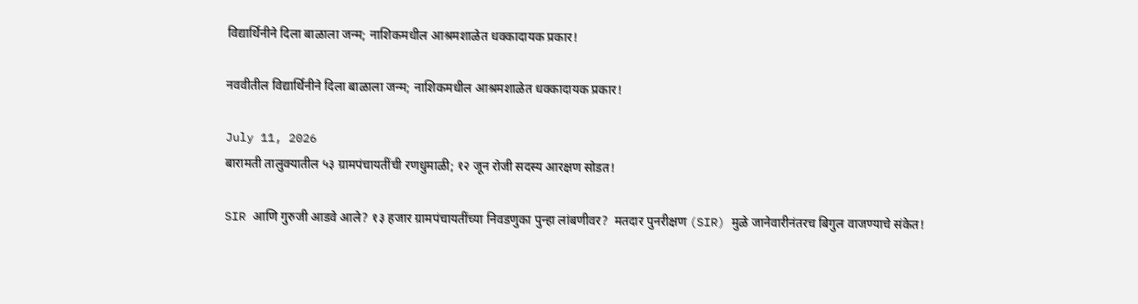विद्यार्थिनीने दिला बाळाला जन्म; नाशिकमधील आश्रमशाळेत धक्कादायक प्रकार!

नववीतील विद्यार्थिनीने दिला बाळाला जन्म; नाशिकमधील आश्रमशाळेत धक्कादायक प्रकार!

July 11, 2026
बारामती तालुक्यातील ५३ ग्रामपंचायतींची रणधुमाळी; १२ जून रोजी सदस्य आरक्षण सोडत!

SIR आणि गुरुजी आडवे आले? १३ हजार ग्रामपंचायतींच्या निवडणुका पुन्हा लांबणीवर?  मतदार पुनरीक्षण (SIR) मुळे जानेवारीनंतरच बिगुल वाजण्याचे संकेत!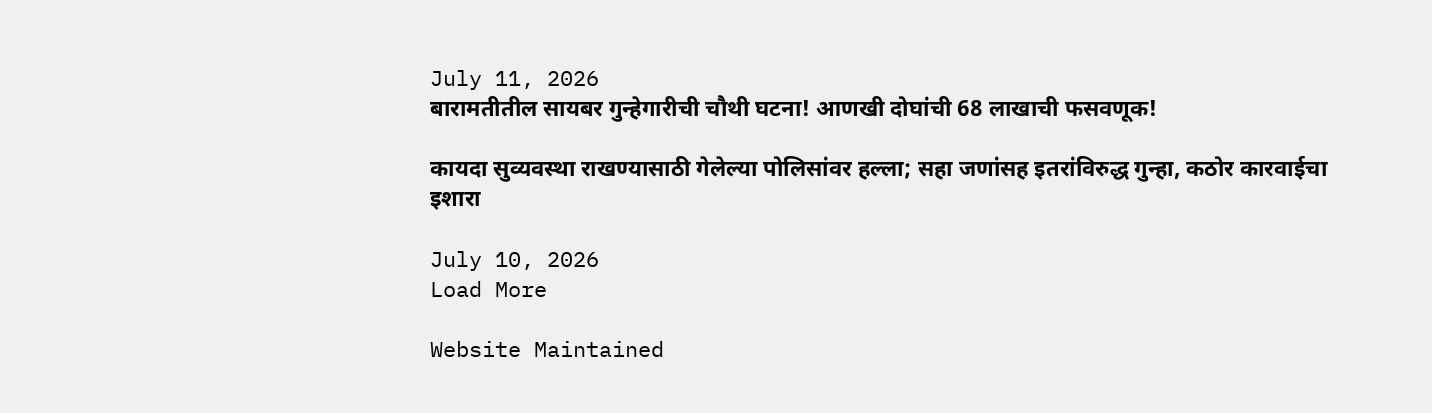July 11, 2026
बारामतीतील सायबर गुन्हेगारीची चौथी घटना! आणखी दोघांची 68 लाखाची फसवणूक!

कायदा सुव्यवस्था राखण्यासाठी गेलेल्या पोलिसांवर हल्ला; सहा जणांसह इतरांविरुद्ध गुन्हा, कठोर कारवाईचा इशारा

July 10, 2026
Load More

Website Maintained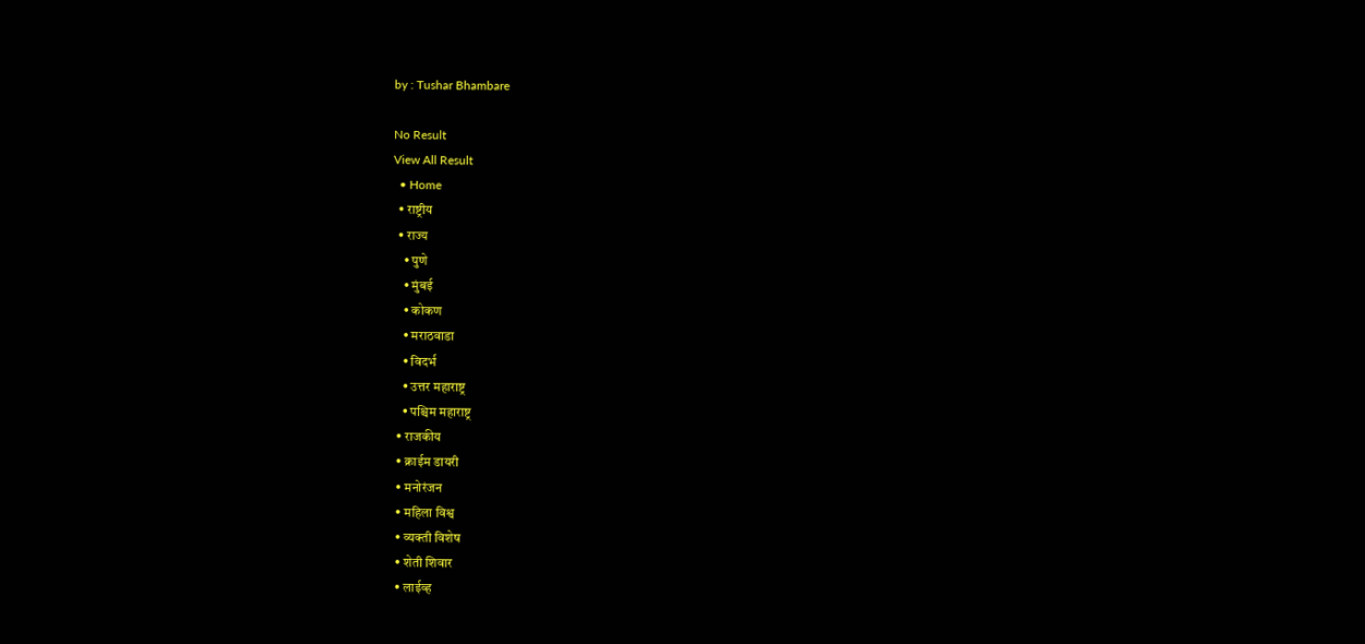by : Tushar Bhambare

No Result
View All Result
  • Home
  • राष्ट्रीय
  • राज्य
    • पुणे
    • मुंबई
    • कोकण
    • मराठवाडा
    • विदर्भ
    • उत्तर महाराष्ट्र
    • पश्चिम महाराष्ट्र
  • राजकीय
  • क्राईम डायरी
  • मनोरंजन
  • महिला विश्व
  • व्यक्ती विशेष
  • शेती शिवार
  • लाईव्ह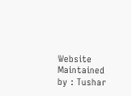Website Maintained by : Tushar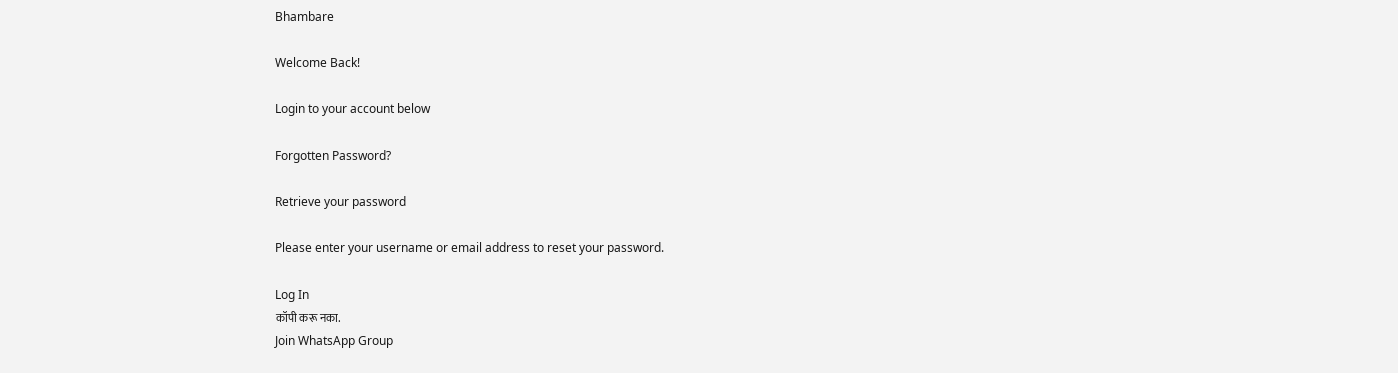Bhambare

Welcome Back!

Login to your account below

Forgotten Password?

Retrieve your password

Please enter your username or email address to reset your password.

Log In
कॉपी करू नका.
Join WhatsApp Group